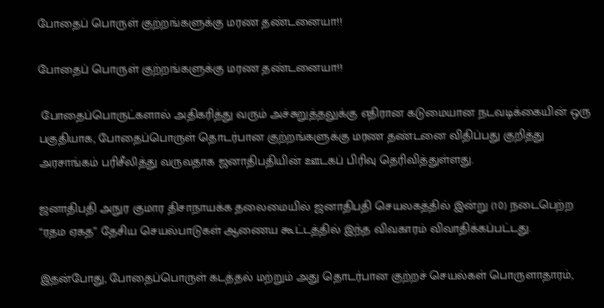போதைப் பொருள் குற்றங்களுக்கு மரண தண்டனையா!!

போதைப் பொருள் குற்றங்களுக்கு மரண தண்டனையா!!

 போதைப்பொருட்களால் அதிகரித்து வரும் அச்சுறுத்தலுக்கு எதிரான கடுமையான நடவடிக்கையின் ஒரு பகுதியாக, போதைப்பொருள் தொடர்பான குற்றங்களுக்கு மரண தண்டனை விதிப்பது குறித்து அரசாங்கம் பரிசீலித்து வருவதாக ஜனாதிபதியின் ஊடகப் பிரிவு தெரிவித்துள்ளது.

ஜனாதிபதி அநுர குமார திசாநாயக்க தலைமையில் ஜனாதிபதி செயலகத்தில் இன்று (10) நடைபெற்ற “ரதம ஏகத” தேசிய செயல்பாடுகள் ஆணைய கூட்டத்தில் இந்த விவகாரம் விவாதிக்கப்பட்டது.

இதன்போது, போதைப்பொருள் கடத்தல் மற்றும் அது தொடர்பான குற்றச் செயல்கள் பொருளாதாரம்,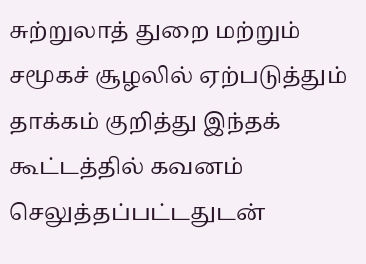சுற்றுலாத் துறை மற்றும் சமூகச் சூழலில் ஏற்படுத்தும் தாக்கம் குறித்து இந்தக் கூட்டத்தில் கவனம் செலுத்தப்பட்டதுடன்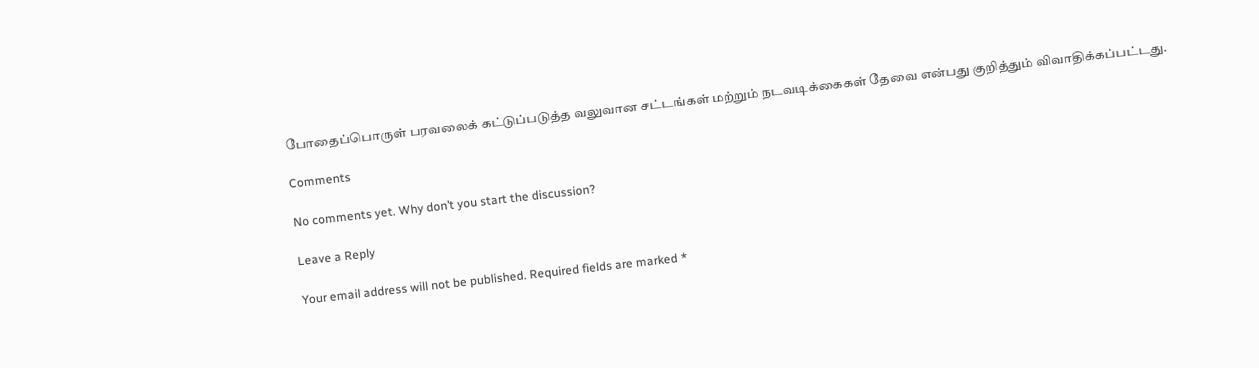போதைப்பொருள் பரவலைக் கட்டுப்படுத்த வலுவான சட்டங்கள் மற்றும் நடவடிக்கைகள் தேவை என்பது குறித்தும் விவாதிக்கப்பட்டது.

Comments

No comments yet. Why don’t you start the discussion?

Leave a Reply

Your email address will not be published. Required fields are marked *